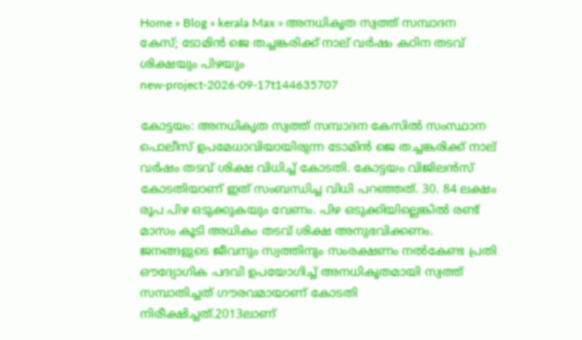Home » Blog » kerala Max » അനധികൃത സ്വത്ത് സമ്പാദന കേസ്; ടോമിന്‍ ജെ തച്ചങ്കരിക്ക് നാല് വര്‍ഷം കഠിന തടവ് ശിക്ഷയും പിഴയും
new-project-2026-09-17t144635707

കോട്ടയം: അനധികൃത സ്വത്ത് സമ്പാദന കേസില്‍ സംസ്ഥാന പൊലീസ് ഉപമേധാവിയായിരുന്ന ടോമിന്‍ ജെ തച്ചങ്കരിക്ക് നാല് വര്‍ഷം തടവ് ശിക്ഷ വിധിച്ച് കോടതി. കോട്ടയം വിജിലന്‍സ് കോടതിയാണ് ഇത് സംബന്ധിച്ച വിധി പറഞ്ഞത്. 30. 84 ലക്ഷം രൂപ പിഴ ഒടുക്കുകയും വേണം. പിഴ ഒടുക്കിയില്ലെങ്കില്‍ രണ്ട് മാസം കൂടി അധികം തടവ് ശിക്ഷ അനുഭവിക്കണം. ജനങ്ങളുടെ ജീവനും സ്വത്തിനും സംരക്ഷണം നല്‍കേണ്ട പ്രതി ഔദ്യോഗിക പദവി ഉപയോഗിച്ച് അനധികൃതമായി സ്വത്ത് സമ്പാതിച്ചത് ഗൗരവമായാണ് കോടതി നിരീക്ഷിച്ചത്.2013ലാണ്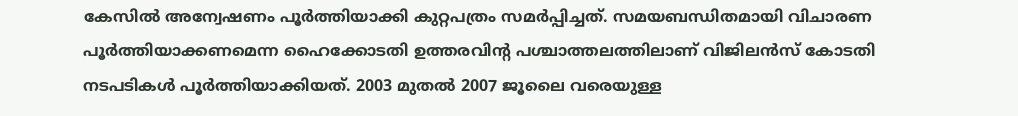കേസില്‍ അന്വേഷണം പൂര്‍ത്തിയാക്കി കുറ്റപത്രം സമര്‍പ്പിച്ചത്. സമയബന്ധിതമായി വിചാരണ പൂര്‍ത്തിയാക്കണമെന്ന ഹൈക്കോടതി ഉത്തരവിന്റ പശ്ചാത്തലത്തിലാണ് വിജിലന്‍സ് കോടതി നടപടികള്‍ പൂര്‍ത്തിയാക്കിയത്. 2003 മുതല്‍ 2007 ജൂലൈ വരെയുള്ള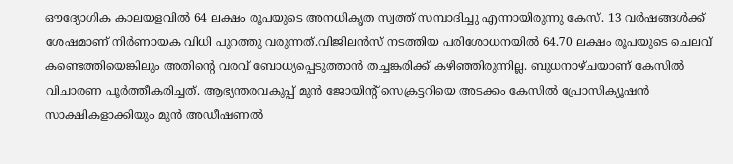ഔദ്യോഗിക കാലയളവില്‍ 64 ലക്ഷം രൂപയുടെ അനധികൃത സ്വത്ത് സമ്പാദിച്ചു എന്നായിരുന്നു കേസ്. 13 വര്‍ഷങ്ങള്‍ക്ക് ശേഷമാണ് നിര്‍ണായക വിധി പുറത്തു വരുന്നത്.വിജിലന്‍സ് നടത്തിയ പരിശോധനയില്‍ 64.70 ലക്ഷം രൂപയുടെ ചെലവ് കണ്ടെത്തിയെങ്കിലും അതിന്റെ വരവ് ബോധ്യപ്പെടുത്താന്‍ തച്ചങ്കരിക്ക് കഴിഞ്ഞിരുന്നില്ല. ബുധനാഴ്ചയാണ് കേസില്‍ വിചാരണ പൂര്‍ത്തീകരിച്ചത്. ആഭ്യന്തരവകുപ്പ് മുന്‍ ജോയിന്റ് സെക്രട്ടറിയെ അടക്കം കേസില്‍ പ്രോസിക്യൂഷന്‍ സാക്ഷികളാക്കിയും മുന്‍ അഡീഷണല്‍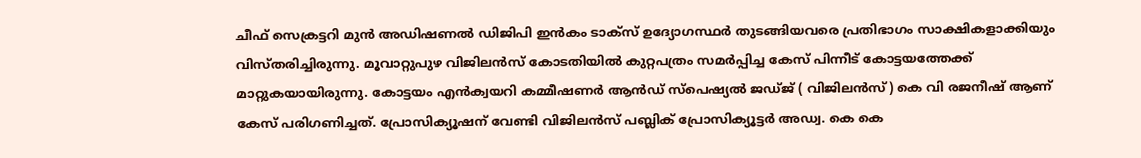ചീഫ് സെക്രട്ടറി മുന്‍ അഡിഷണല്‍ ഡിജിപി ഇന്‍കം ടാക്‌സ് ഉദ്യോഗസ്ഥര്‍ തുടങ്ങിയവരെ പ്രതിഭാഗം സാക്ഷികളാക്കിയും വിസ്തരിച്ചിരുന്നു. മൂവാറ്റുപുഴ വിജിലന്‍സ് കോടതിയില്‍ കുറ്റപത്രം സമര്‍പ്പിച്ച കേസ് പിന്നീട് കോട്ടയത്തേക്ക് മാറ്റുകയായിരുന്നു. കോട്ടയം എന്‍ക്വയറി കമ്മീഷണര്‍ ആന്‍ഡ് സ്‌പെഷ്യല്‍ ജഡ്ജ് ( വിജിലന്‍സ്) കെ വി രജനീഷ് ആണ് കേസ് പരിഗണിച്ചത്. പ്രോസിക്യൂഷന് വേണ്ടി വിജിലന്‍സ് പബ്ലിക് പ്രോസിക്യൂട്ടര്‍ അഡ്വ. കെ കെ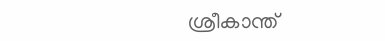ശ്രീകാന്ത്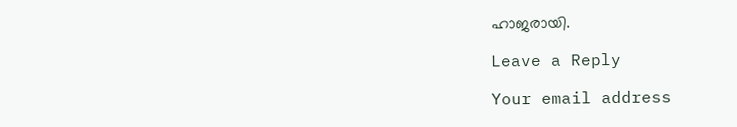ഹാജരായി.

Leave a Reply

Your email address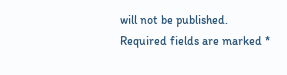will not be published. Required fields are marked *